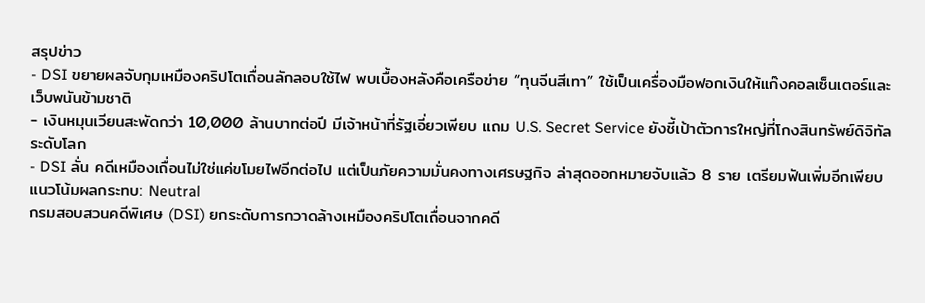สรุปข่าว
- DSI ขยายผลจับกุมเหมืองคริปโตเถื่อนลักลอบใช้ไฟ พบเบื้องหลังคือเครือข่าย “ทุนจีนสีเทา” ใช้เป็นเครื่องมือฟอกเงินให้แก๊งคอลเซ็นเตอร์และเว็บพนันข้ามชาติ
- เงินหมุนเวียนสะพัดกว่า 10,000 ล้านบาทต่อปี มีเจ้าหน้าที่รัฐเอี่ยวเพียบ แถม U.S. Secret Service ยังชี้เป้าตัวการใหญ่ที่โกงสินทรัพย์ดิจิทัลระดับโลก
- DSI ลั่น คดีเหมืองเถื่อนไม่ใช่แค่ขโมยไฟอีกต่อไป แต่เป็นภัยความมั่นคงทางเศรษฐกิจ ล่าสุดออกหมายจับแล้ว 8 ราย เตรียมฟันเพิ่มอีกเพียบ
แนวโน้มผลกระทบ: Neutral
กรมสอบสวนคดีพิเศษ (DSI) ยกระดับการกวาดล้างเหมืองคริปโตเถื่อนจากคดี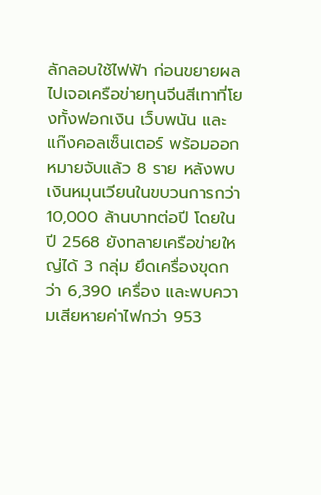ลักลอบใช้ไฟฟ้า ก่อนขยายผลไปเจอเครือข่ายทุนจีนสีเทาที่โยงทั้งฟอกเงิน เว็บพนัน และแก๊งคอลเซ็นเตอร์ พร้อมออกหมายจับแล้ว 8 ราย หลังพบเงินหมุนเวียนในขบวนการกว่า 10,000 ล้านบาทต่อปี โดยในปี 2568 ยังทลายเครือข่ายใหญ่ได้ 3 กลุ่ม ยึดเครื่องขุดกว่า 6,390 เครื่อง และพบความเสียหายค่าไฟกว่า 953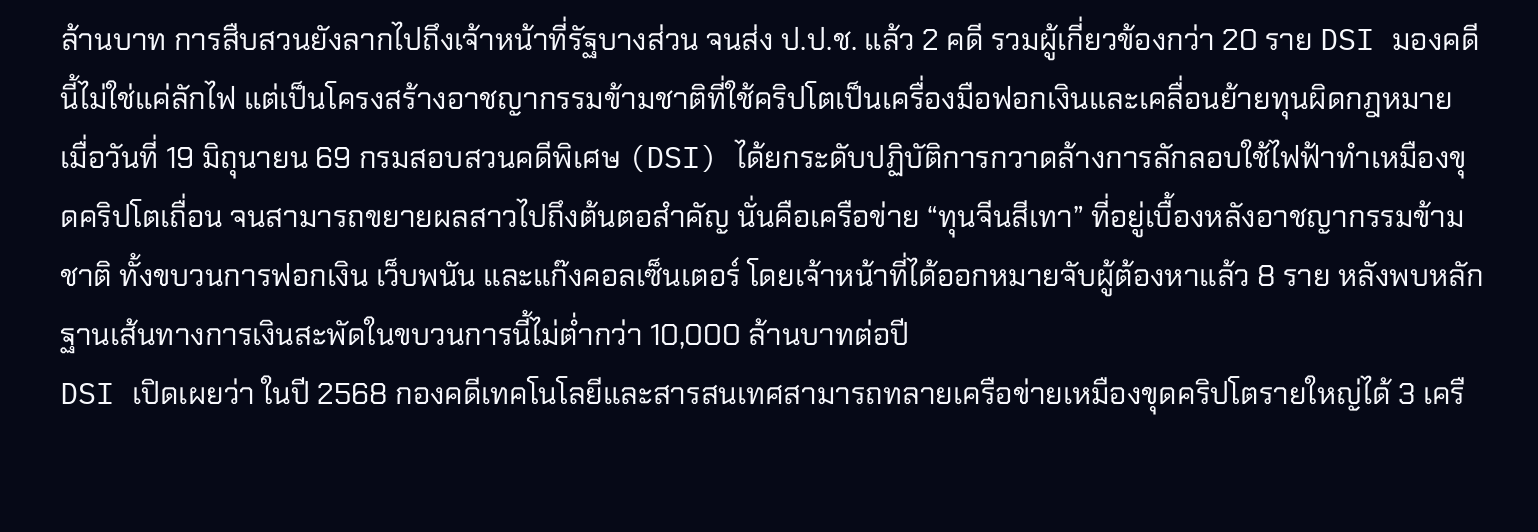ล้านบาท การสืบสวนยังลากไปถึงเจ้าหน้าที่รัฐบางส่วน จนส่ง ป.ป.ช. แล้ว 2 คดี รวมผู้เกี่ยวข้องกว่า 20 ราย DSI มองคดีนี้ไม่ใช่แค่ลักไฟ แต่เป็นโครงสร้างอาชญากรรมข้ามชาติที่ใช้คริปโตเป็นเครื่องมือฟอกเงินและเคลื่อนย้ายทุนผิดกฎหมาย
เมื่อวันที่ 19 มิถุนายน 69 กรมสอบสวนคดีพิเศษ (DSI) ได้ยกระดับปฏิบัติการกวาดล้างการลักลอบใช้ไฟฟ้าทำเหมืองขุดคริปโตเถื่อน จนสามารถขยายผลสาวไปถึงต้นตอสำคัญ นั่นคือเครือข่าย “ทุนจีนสีเทา” ที่อยู่เบื้องหลังอาชญากรรมข้ามชาติ ทั้งขบวนการฟอกเงิน เว็บพนัน และแก๊งคอลเซ็นเตอร์ โดยเจ้าหน้าที่ได้ออกหมายจับผู้ต้องหาแล้ว 8 ราย หลังพบหลักฐานเส้นทางการเงินสะพัดในขบวนการนี้ไม่ต่ำกว่า 10,000 ล้านบาทต่อปี
DSI เปิดเผยว่า ในปี 2568 กองคดีเทคโนโลยีและสารสนเทศสามารถทลายเครือข่ายเหมืองขุดคริปโตรายใหญ่ได้ 3 เครื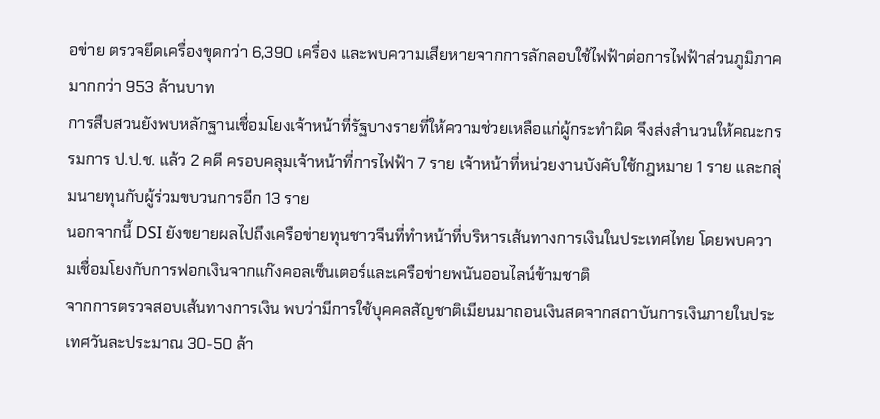อข่าย ตรวจยึดเครื่องขุดกว่า 6,390 เครื่อง และพบความเสียหายจากการลักลอบใช้ไฟฟ้าต่อการไฟฟ้าส่วนภูมิภาคมากกว่า 953 ล้านบาท
การสืบสวนยังพบหลักฐานเชื่อมโยงเจ้าหน้าที่รัฐบางรายที่ให้ความช่วยเหลือแก่ผู้กระทำผิด จึงส่งสำนวนให้คณะกรรมการ ป.ป.ช. แล้ว 2 คดี ครอบคลุมเจ้าหน้าที่การไฟฟ้า 7 ราย เจ้าหน้าที่หน่วยงานบังคับใช้กฎหมาย 1 ราย และกลุ่มนายทุนกับผู้ร่วมขบวนการอีก 13 ราย
นอกจากนี้ DSI ยังขยายผลไปถึงเครือข่ายทุนชาวจีนที่ทำหน้าที่บริหารเส้นทางการเงินในประเทศไทย โดยพบความเชื่อมโยงกับการฟอกเงินจากแก๊งคอลเซ็นเตอร์และเครือข่ายพนันออนไลน์ข้ามชาติ
จากการตรวจสอบเส้นทางการเงิน พบว่ามีการใช้บุคคลสัญชาติเมียนมาถอนเงินสดจากสถาบันการเงินภายในประเทศวันละประมาณ 30-50 ล้า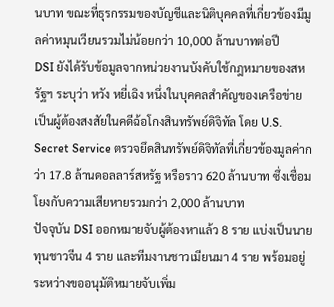นบาท ขณะที่ธุรกรรมของบัญชีและนิติบุคคลที่เกี่ยวข้องมีมูลค่าหมุนเวียนรวมไม่น้อยกว่า 10,000 ล้านบาทต่อปี
DSI ยังได้รับข้อมูลจากหน่วยงานบังคับใช้กฎหมายของสหรัฐฯ ระบุว่า หวัง หยี่เฉิง หนึ่งในบุคคลสำคัญของเครือข่าย เป็นผู้ต้องสงสัยในคดีฉ้อโกงสินทรัพย์ดิจิทัล โดย U.S. Secret Service ตรวจยึดสินทรัพย์ดิจิทัลที่เกี่ยวข้องมูลค่ากว่า 17.8 ล้านดอลลาร์สหรัฐ หรือราว 620 ล้านบาท ซึ่งเชื่อมโยงกับความเสียหายรวมกว่า 2,000 ล้านบาท
ปัจจุบัน DSI ออกหมายจับผู้ต้องหาแล้ว 8 ราย แบ่งเป็นนายทุนชาวจีน 4 ราย และทีมงานชาวเมียนมา 4 ราย พร้อมอยู่ระหว่างขออนุมัติหมายจับเพิ่ม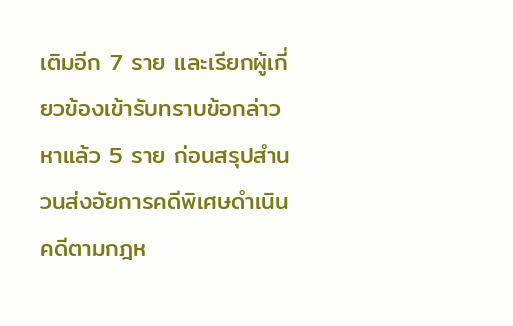เติมอีก 7 ราย และเรียกผู้เกี่ยวข้องเข้ารับทราบข้อกล่าวหาแล้ว 5 ราย ก่อนสรุปสำนวนส่งอัยการคดีพิเศษดำเนินคดีตามกฎห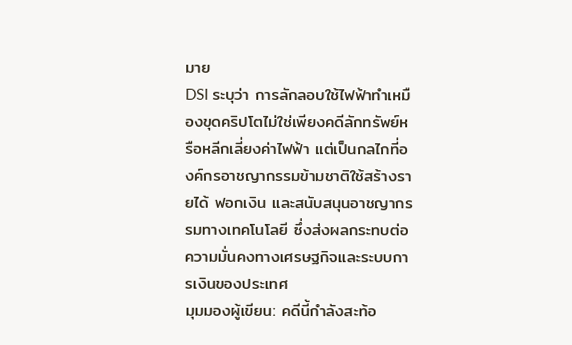มาย
DSI ระบุว่า การลักลอบใช้ไฟฟ้าทำเหมืองขุดคริปโตไม่ใช่เพียงคดีลักทรัพย์หรือหลีกเลี่ยงค่าไฟฟ้า แต่เป็นกลไกที่องค์กรอาชญากรรมข้ามชาติใช้สร้างรายได้ ฟอกเงิน และสนับสนุนอาชญากรรมทางเทคโนโลยี ซึ่งส่งผลกระทบต่อความมั่นคงทางเศรษฐกิจและระบบการเงินของประเทศ
มุมมองผู้เขียน: คดีนี้กำลังสะท้อ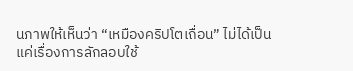นภาพให้เห็นว่า “เหมืองคริปโตเถื่อน” ไม่ได้เป็นแค่เรื่องการลักลอบใช้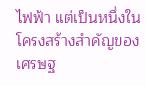ไฟฟ้า แต่เป็นหนึ่งในโครงสร้างสำคัญของเศรษฐ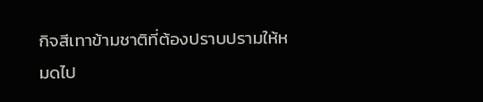กิจสีเทาข้ามชาติที่ต้องปราบปรามให้หมดไป